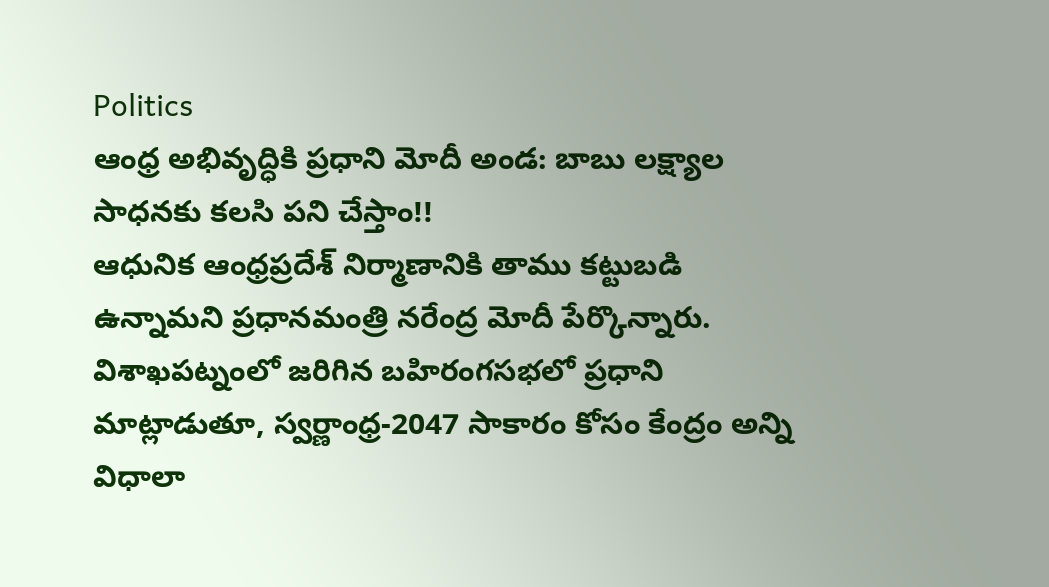Politics
ఆంధ్ర అభివృద్ధికి ప్రధాని మోదీ అండ: బాబు లక్ష్యాల సాధనకు కలసి పని చేస్తాం!!
ఆధునిక ఆంధ్రప్రదేశ్ నిర్మాణానికి తాము కట్టుబడి ఉన్నామని ప్రధానమంత్రి నరేంద్ర మోదీ పేర్కొన్నారు. విశాఖపట్నంలో జరిగిన బహిరంగసభలో ప్రధాని మాట్లాడుతూ, స్వర్ణాంధ్ర-2047 సాకారం కోసం కేంద్రం అన్ని విధాలా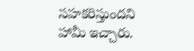సహకరిస్తుందని హామీ ఇచ్చారు.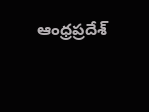ఆంధ్రప్రదేశ్